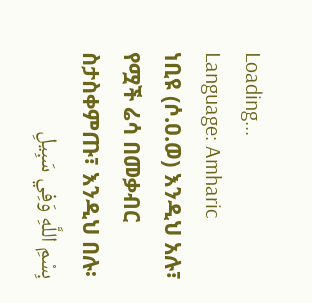Loading...
Language: Amharic
ነቢዩ (ሶ.ዐ.ወ) እንዲህ አሉ፣ የሟች ሬሳ በመቃብር ስታስቀምጡ፣ እንዲህ በሉ፡
بِسْمِ اللَّهِ وَفِي سَبِيلِ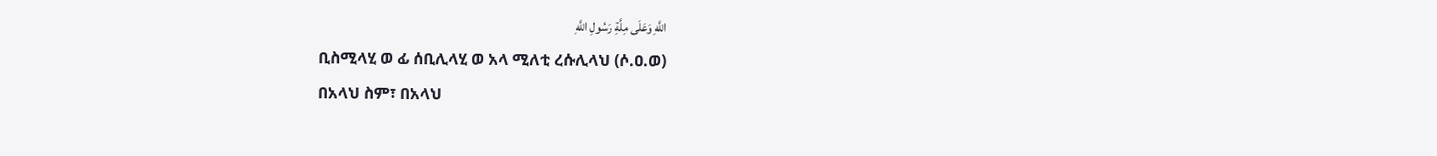اللَّهِ وَعَلَى مِلَّةِ رَسُولِ اللَّهِ
ቢስሚላሂ ወ ፊ ሰቢሊላሂ ወ አላ ሚለቲ ረሱሊላህ (ሶ.ዐ.ወ)
በአላህ ስም፣ በአላህ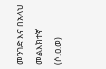መንገድ እና በአላህ መልእክተኛ (ሶ.ዐ.ወ)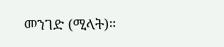መንገድ (ሚላት)።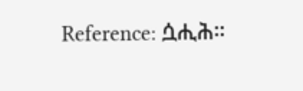Reference: ሷሒሕ።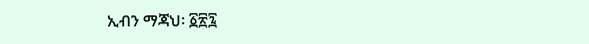ኢብን ማጃህ፡ ፩፳፯